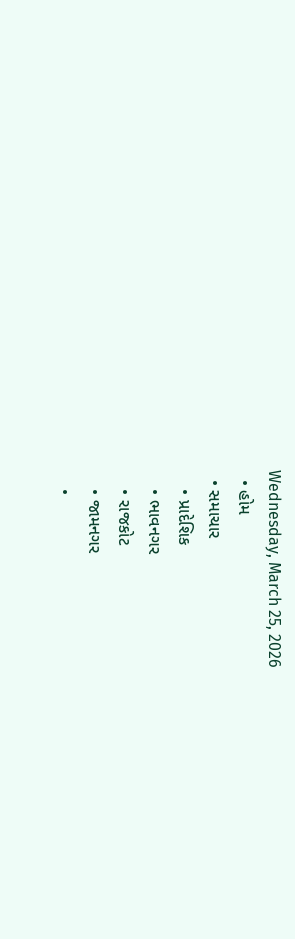Wednesday, March 25, 2026
  • હોમ
  • સમાચાર
    • પ્રાદેશિક
    • ભાવનગર
    • રાજકોટ
    • જામનગર
    •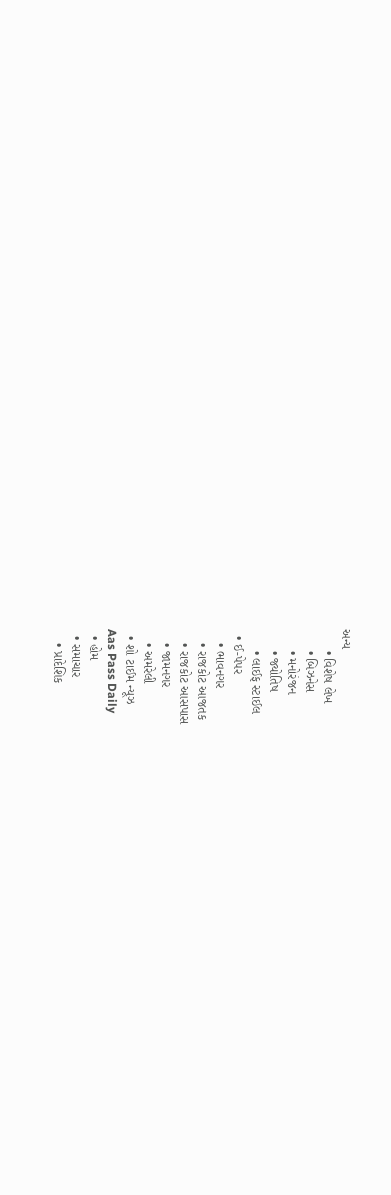અન્ય
      • વિશેષ લેખ
      • બિઝનેસ
      • મનોરંજન
      • જ્યોતિષ
      • લાઈફ સ્ટાઈલ
  • ઈ-પેપર
    • ભાવનગર
    • રાજકોટ આજતક
    • રાજકોટ આસપાસ
    • જામનગર
    • અમરેલી
  • શો ટાઈમ ન્યૂઝ
Aas Pass Daily
  • હોમ
  • સમાચાર
    • પ્રાદેશિક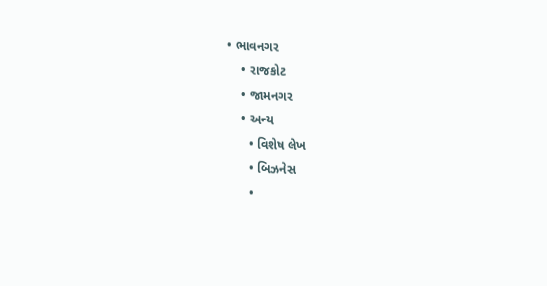• ભાવનગર
    • રાજકોટ
    • જામનગર
    • અન્ય
      • વિશેષ લેખ
      • બિઝનેસ
      •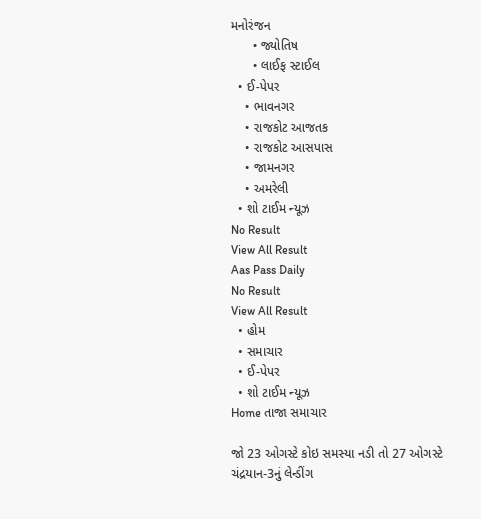મનોરંજન
      • જ્યોતિષ
      • લાઈફ સ્ટાઈલ
  • ઈ-પેપર
    • ભાવનગર
    • રાજકોટ આજતક
    • રાજકોટ આસપાસ
    • જામનગર
    • અમરેલી
  • શો ટાઈમ ન્યૂઝ
No Result
View All Result
Aas Pass Daily
No Result
View All Result
  • હોમ
  • સમાચાર
  • ઈ-પેપર
  • શો ટાઈમ ન્યૂઝ
Home તાજા સમાચાર

જો 23 ઓગસ્ટે કોઇ સમસ્યા નડી તો 27 ઓગસ્ટે ચંદ્રયાન-3નું લેન્ડીંગ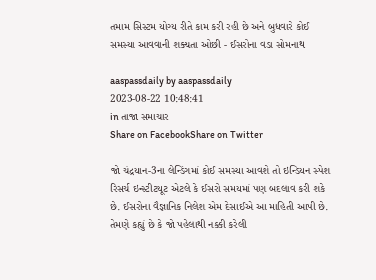તમામ સિસ્ટમ યોગ્ય રીતે કામ કરી રહી છે અને બુધવારે કોઈ સમસ્યા આવવાની શક્યતા ઓછી - ઈસરોના વડા સોમનાથ

aaspassdaily by aaspassdaily
2023-08-22 10:48:41
in તાજા સમાચાર
Share on FacebookShare on Twitter

જો ચંદ્રયાન-3ના લેન્ડિંગમાં કોઈ સમસ્યા આવશે તો ઇન્ડિયન સ્પેશ રિસર્ચ ઇન્સ્ટીટયૂટ એટલે કે ઈસરો સમયમાં પણ બદલાવ કરી શકે છે. ઈસરોના વૈજ્ઞાનિક નિલેશ એમ દેસાઈએ આ માહિતી આપી છે. તેમણે કહ્યું છે કે જો પહેલાથી નક્કી કરેલી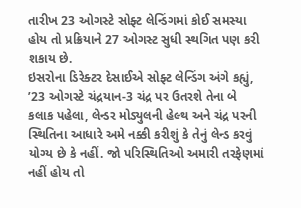તારીખ 23 ઓગસ્ટે સોફ્ટ લેન્ડિંગમાં કોઈ સમસ્યા હોય તો પ્રક્રિયાને 27 ઓગસ્ટ સુધી સ્થગિત પણ કરી શકાય છે.
ઇસરોના ડિરેક્ટર દેસાઈએ સોફ્ટ લેન્ડિંગ અંગે કહ્યું, ’23 ઓગસ્ટે ચંદ્રયાન-3 ચંદ્ર પર ઉતરશે તેના બે કલાક પહેલા, લેન્ડર મોડ્યુલની હેલ્થ અને ચંદ્ર પરની સ્થિતિના આધારે અમે નક્કી કરીશું કે તેનું લેન્ડ કરવું યોગ્ય છે કે નહીં. જો પરિસ્થિતિઓ અમારી તરફેણમાં નહીં હોય તો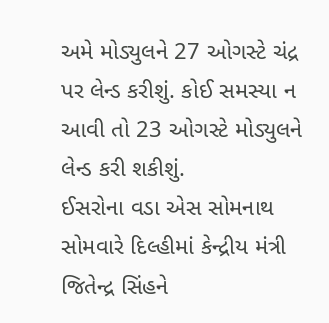અમે મોડ્યુલને 27 ઓગસ્ટે ચંદ્ર પર લેન્ડ કરીશું. કોઈ સમસ્યા ન આવી તો 23 ઓગસ્ટે મોડ્યુલને લેન્ડ કરી શકીશું.
ઈસરોના વડા એસ સોમનાથ સોમવારે દિલ્હીમાં કેન્દ્રીય મંત્રી જિતેન્દ્ર સિંહને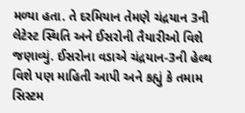મળ્યા હતા. તે દરમિયાન તેમણે ચંદ્રયાન 3ની લેટેસ્ટ સ્થિતિ અને ઈસરોની તૈયારીઓ વિશે જણાવ્યું. ઈસરોના વડાએ ચંદ્રયાન-3ની હેલ્થ વિશે પણ માહિતી આપી અને કહ્યું કે તમામ સિસ્ટમ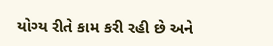યોગ્ય રીતે કામ કરી રહી છે અને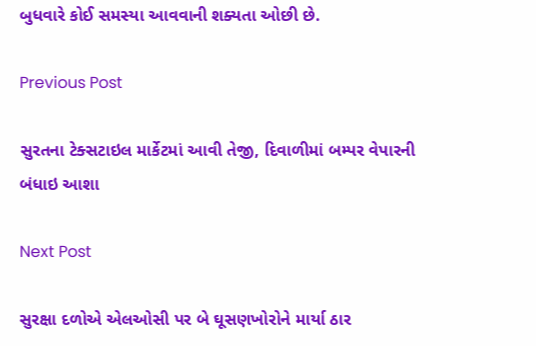બુધવારે કોઈ સમસ્યા આવવાની શક્યતા ઓછી છે.

Previous Post

સુરતના ટેક્સટાઇલ માર્કેટમાં આવી તેજી, દિવાળીમાં બમ્પર વેપારની બંધાઇ આશા

Next Post

સુરક્ષા દળોએ એલઓસી પર બે ઘૂસણખોરોને માર્યા ઠાર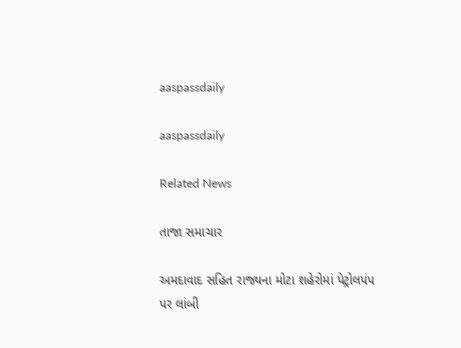aaspassdaily

aaspassdaily

Related News

તાજા સમાચાર

અમદાવાદ સહિત રાજ્યના મોટા શહેરોમાં પેટ્રોલપંપ પર લાંબી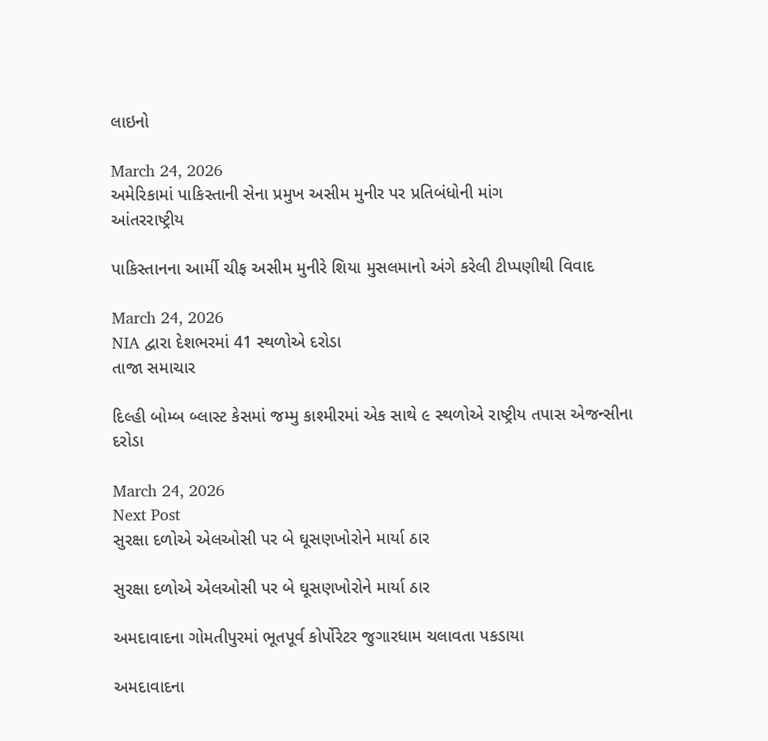લાઇનો

March 24, 2026
અમેરિકામાં પાકિસ્તાની સેના પ્રમુખ અસીમ મુનીર પર પ્રતિબંધોની માંગ
આંતરરાષ્ટ્રીય

પાકિસ્તાનના આર્મી ચીફ અસીમ મુનીરે શિયા મુસલમાનો અંગે કરેલી ટીપ્પણીથી વિવાદ

March 24, 2026
NIA દ્વારા દેશભરમાં 41 સ્થળોએ દરોડા
તાજા સમાચાર

દિલ્હી બોમ્બ બ્લાસ્ટ કેસમાં જમ્મુ કાશ્મીરમાં એક સાથે ૯ સ્થળોએ રાષ્ટ્રીય તપાસ એજન્સીના દરોડા

March 24, 2026
Next Post
સુરક્ષા દળોએ એલઓસી પર બે ઘૂસણખોરોને માર્યા ઠાર

સુરક્ષા દળોએ એલઓસી પર બે ઘૂસણખોરોને માર્યા ઠાર

અમદાવાદના ગોમતીપુરમાં ભૂતપૂર્વ કોર્પોરેટર જુગારધામ ચલાવતા પકડાયા

અમદાવાદના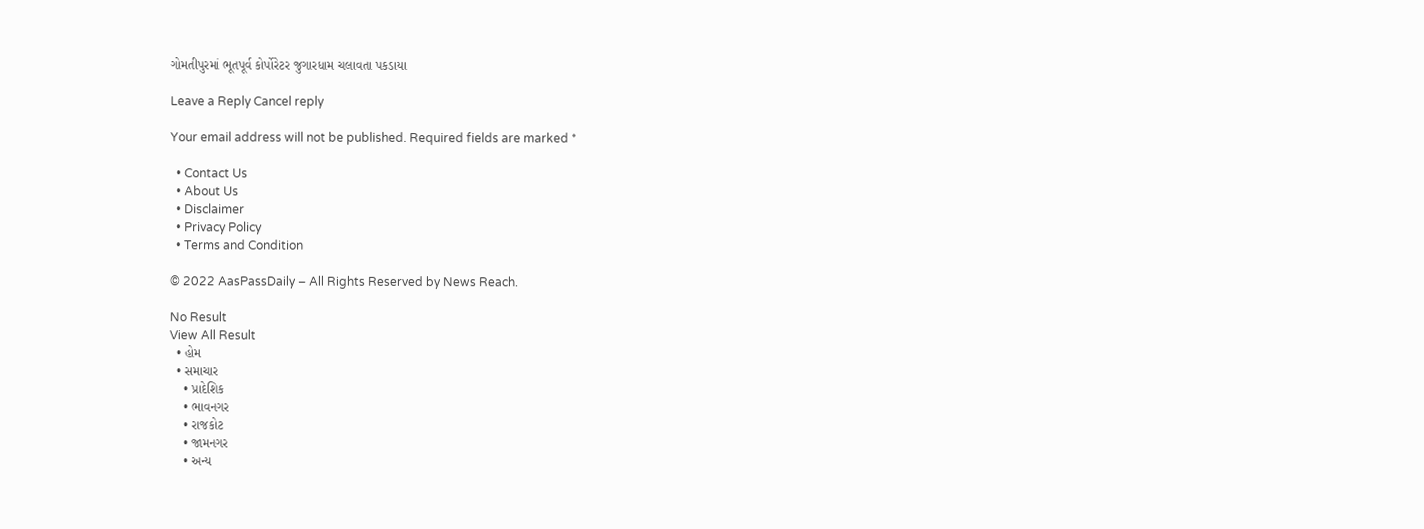ગોમતીપુરમાં ભૂતપૂર્વ કોર્પોરેટર જુગારધામ ચલાવતા પકડાયા

Leave a Reply Cancel reply

Your email address will not be published. Required fields are marked *

  • Contact Us
  • About Us
  • Disclaimer
  • Privacy Policy
  • Terms and Condition

© 2022 AasPassDaily – All Rights Reserved by News Reach.

No Result
View All Result
  • હોમ
  • સમાચાર
    • પ્રાદેશિક
    • ભાવનગર
    • રાજકોટ
    • જામનગર
    • અન્ય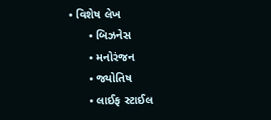• વિશેષ લેખ
      • બિઝનેસ
      • મનોરંજન
      • જ્યોતિષ
      • લાઈફ સ્ટાઈલ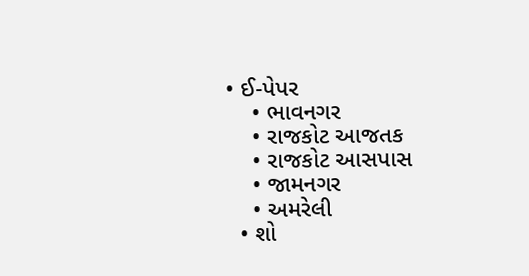• ઈ-પેપર
    • ભાવનગર
    • રાજકોટ આજતક
    • રાજકોટ આસપાસ
    • જામનગર
    • અમરેલી
  • શો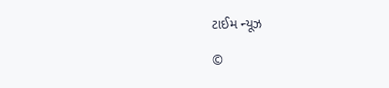ટાઈમ ન્યૂઝ

©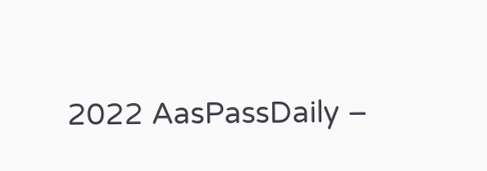2022 AasPassDaily –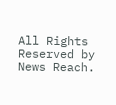All Rights Reserved by News Reach.